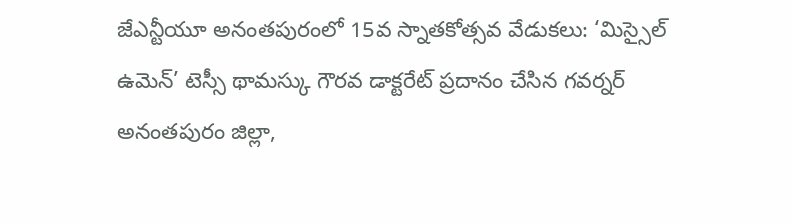జేఎన్టీయూ అనంతపురంలో 15వ స్నాతకోత్సవ వేడుకలు: ‘మిస్సైల్ ఉమెన్’ టెస్సీ థామస్కు గౌరవ డాక్టరేట్ ప్రదానం చేసిన గవర్నర్
అనంతపురం జిల్లా,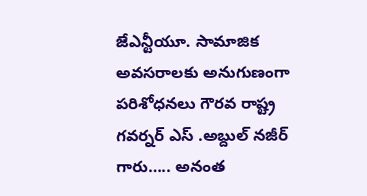జేఎన్టీయూ. సామాజిక అవసరాలకు అనుగుణంగా పరిశోధనలు గౌరవ రాష్ట్ర గవర్నర్ ఎస్ .అబ్దుల్ నజీర్ గారు….. అనంత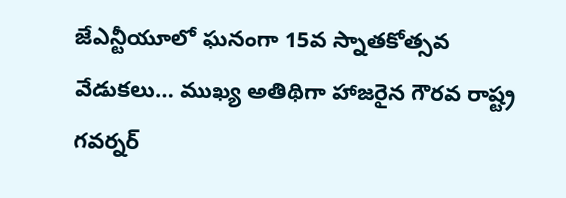జేఎన్టీయూలో ఘనంగా 15వ స్నాతకోత్సవ వేడుకలు… ముఖ్య అతిథిగా హాజరైన గౌరవ రాష్ట్ర గవర్నర్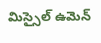మిస్సైల్ ఉమెన్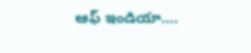ఆఫ్ ఇండియా….